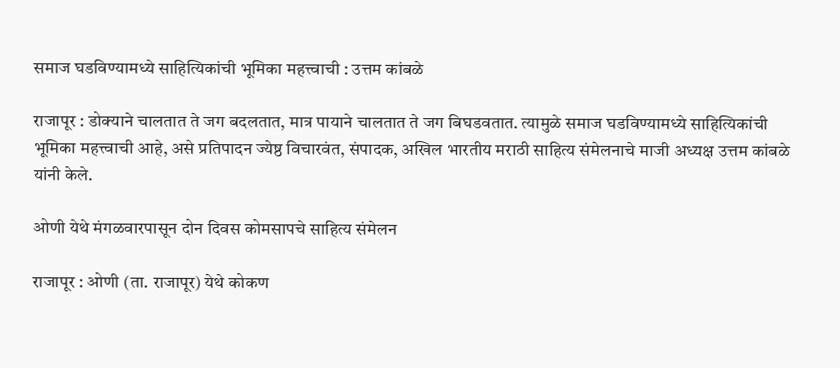समाज घडविण्यामध्ये साहित्यिकांची भूमिका महत्त्वाची : उत्तम कांबळे

राजापूर : डोक्याने चालतात ते जग बदलतात, मात्र पायाने चालतात ते जग बिघडवतात. त्यामुळे समाज घडविण्यामध्ये साहित्यिकांची भूमिका महत्त्वाची आहे, असे प्रतिपादन ज्येष्ठ विचारवंत, संपादक, अखिल भारतीय मराठी साहित्य संमेलनाचे माजी अध्यक्ष उत्तम कांबळे यांनी केले.

ओणी येथे मंगळवारपासून दोन दिवस कोमसापचे साहित्य संमेलन

राजापूर : ओणी (ता. राजापूर) येथे कोकण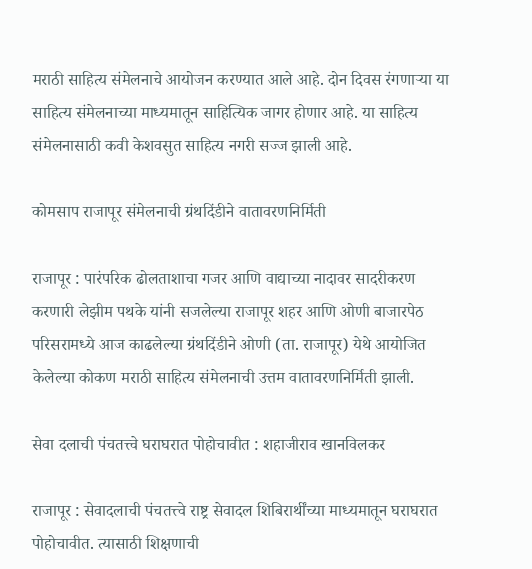मराठी साहित्य संमेलनाचे आयोजन करण्यात आले आहे. दोन दिवस रंगणार्‍या या साहित्य संमेलनाच्या माध्यमातून साहित्यिक जागर होणार आहे. या साहित्य संमेलनासाठी कवी केशवसुत साहित्य नगरी सज्ज झाली आहे.

कोमसाप राजापूर संमेलनाची ग्रंथदिंडीने वातावरणनिर्मिती

राजापूर : पारंपरिक ढोलताशाचा गजर आणि वाद्याच्या नादावर सादरीकरण करणारी लेझीम पथके यांनी सजलेल्या राजापूर शहर आणि ओणी बाजारपेठ परिसरामध्ये आज काढलेल्या ग्रंथदिंडीने ओणी (ता. राजापूर) येथे आयोजित केलेल्या कोकण मराठी साहित्य संमेलनाची उत्तम वातावरणनिर्मिती झाली.

सेवा दलाची पंचतत्त्वे घराघरात पोहोचावीत : शहाजीराव खानविलकर

राजापूर : सेवादलाची पंचतत्त्वे राष्ट्र सेवादल शिबिरार्थींच्या माध्यमातून घराघरात पोहोचावीत. त्यासाठी शिक्षणाची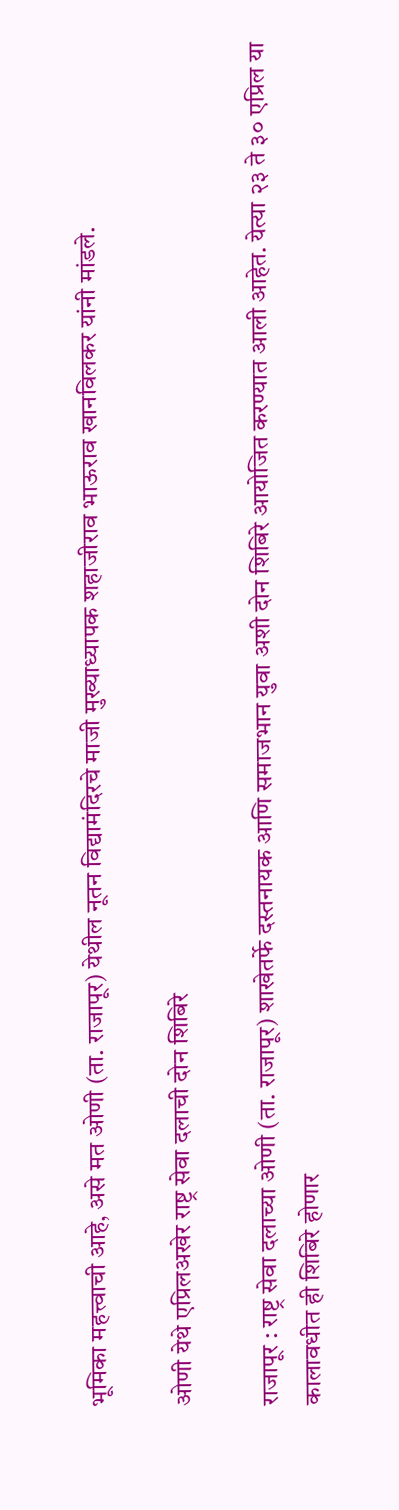भूमिका महत्त्वाची आहे, असे मत ओणी (ता. राजापूर) येथील नूतन विद्यामंदिरचे माजी मुख्याध्यापक शहाजीराव भाऊराव खानविलकर यांनी मांडले.

ओणी येथे एप्रिलअखेर राष्ट्र सेवा दलाची दोन शिबिरे

राजापूर : राष्ट्र सेवा दलाच्या ओणी (ता. राजापूर) शाखेतर्फे दस्तनायक आणि समाजभान युवा अशी दोन शिबिरे आयोजित करण्यात आली आहेत. येत्या २३ ते ३० एप्रिल या कालावधीत ही शिबिरे होणार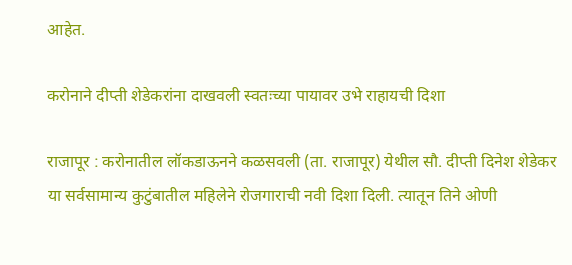आहेत.

करोनाने दीप्ती शेडेकरांना दाखवली स्वतःच्या पायावर उभे राहायची दिशा

राजापूर : करोनातील लॉकडाऊनने कळसवली (ता. राजापूर) येथील सौ. दीप्ती दिनेश शेडेकर या सर्वसामान्य कुटुंबातील महिलेने रोजगाराची नवी दिशा दिली. त्यातून तिने ओणी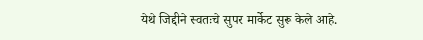येथे जिद्दीने स्वतःचे सुपर मार्केट सुरू केले आहे.